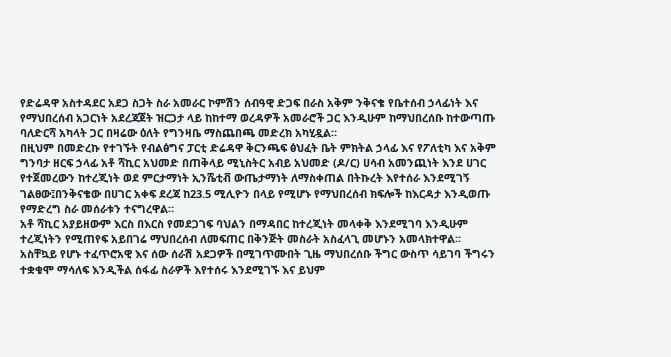የድሬዳዋ አስተዳደር አደጋ ስጋት ስራ አመራር ኮምሽን ሰብዓዊ ድጋፍ በራስ አቅም ንቅናቄ የቤተሰብ ኃላፊነት እና የማህበረሰብ አጋርነት አደረጃጀት ዝርጋታ ላይ ከከተማ ወረዳዎች አመራሮች ጋር እንዲሁም ከማህበረሰቡ ከተውጣጡ ባለድርሻ አካላት ጋር በዛሬው ዕለት የግንዛቤ ማስጨበጫ መድረክ አካሂዷል።
በዚህም በመድረኩ የተገኙት የብልፅግና ፓርቲ ድሬዳዋ ቅርንጫፍ ፅህፈት ቤት ምክትል ኃላፊ እና የፖለቲካ እና አቅም ግንባታ ዘርፍ ኃላፊ አቶ ሻኪር አህመድ በጠቅላይ ሚኒስትር አብይ አህመድ (ዶ/ር) ሀሳብ አመንጪነት እንደ ሀገር የተጀመረውን ከተረጂነት ወደ ምርታማነት ኢንሼቲቭ ውጤታማነት ለማስቀጠል በትኩረት እየተሰራ እንደሚገኝ ገልፀው፤በንቅናቄው በሀገር አቀፍ ደረጃ ከ23.5 ሚሊዮን በላይ የሚሆኑ የማህበረሰብ ክፍሎች ከእርዳታ እንዲወጡ የማድረግ ስራ መሰራቱን ተናግረዋል።
አቶ ሻኪር አያይዘውም እርስ በእርስ የመደጋገፍ ባህልን በማዳበር ከተረጂነት መላቀቅ እንደሚገባ እንዲሁም ተረጂነትን የሚጠየፍ አይበገሬ ማህበረሰብ ለመፍጠር በቅንጅት መስራት አስፈላጊ መሆኑን አመላክተዋል።
አስቸኳይ የሆኑ ተፈጥሮአዊ እና ሰው ሰራሽ አደጋዎች በሚገጥሙበት ጊዜ ማህበረሰቡ ችግር ውስጥ ሳይገባ ችግሩን ተቋቁሞ ማሳለፍ እንዲችል ሰፋፊ ስራዎች እየተሰሩ እንደሚገኙ እና ይህም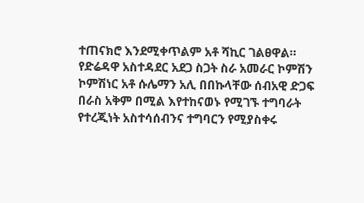ተጠናክሮ እንደሚቀጥልም አቶ ሻኪር ገልፀዋል።
የድሬዳዋ አስተዳደር አደጋ ስጋት ስራ አመራር ኮምሽን ኮምሽነር አቶ ሱሌማን አሊ በበኩላቸው ሰብአዊ ድጋፍ በራስ አቅም በሚል እየተከናወኑ የሚገኙ ተግባራት የተረጂነት አስተሳሰብንና ተግባርን የሚያስቀሩ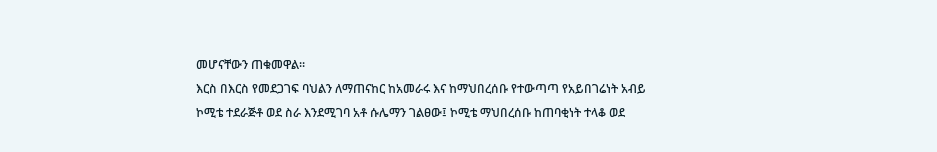መሆናቸውን ጠቁመዋል።
እርስ በእርስ የመደጋገፍ ባህልን ለማጠናከር ከአመራሩ እና ከማህበረሰቡ የተውጣጣ የአይበገሬነት አብይ ኮሚቴ ተደራጅቶ ወደ ስራ እንደሚገባ አቶ ሱሌማን ገልፀው፤ ኮሚቴ ማህበረሰቡ ከጠባቂነት ተላቆ ወደ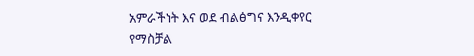አምራችነት እና ወደ ብልፅግና እንዲቀየር የማስቻል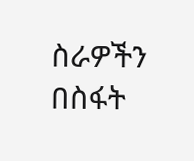ስራዎችን በስፋት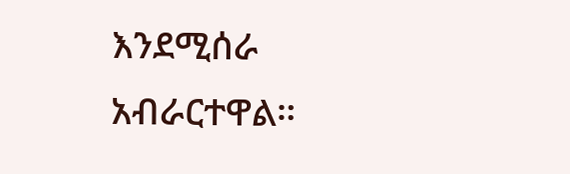እንደሚሰራ አብራርተዋል።